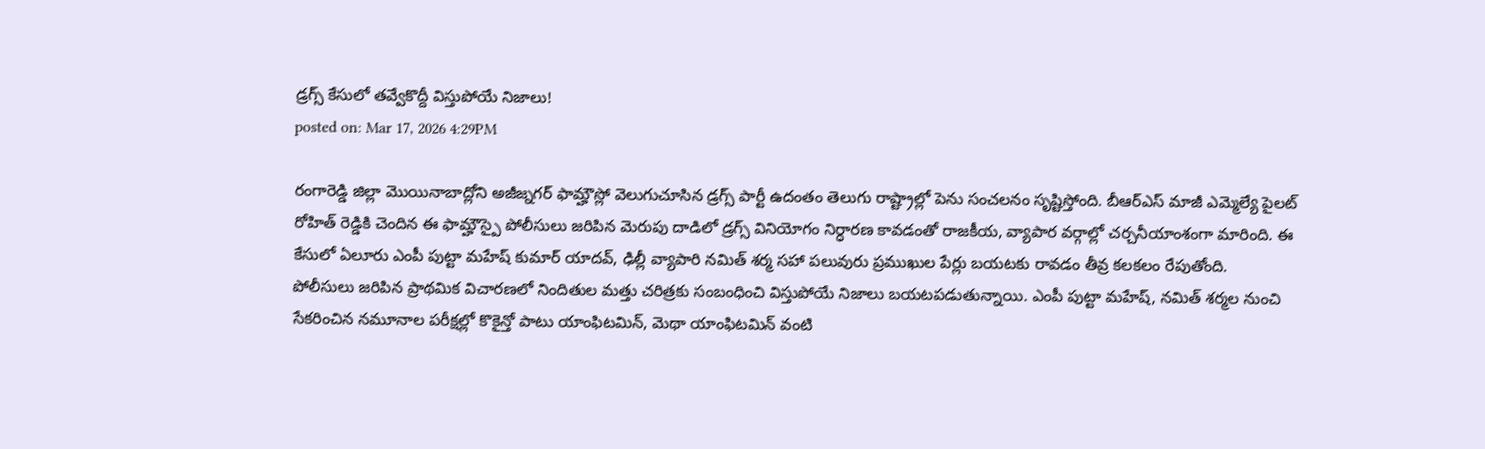డ్రగ్స్ కేసులో తవ్వేకొద్దీ విస్తుపోయే నిజాలు!
posted on: Mar 17, 2026 4:29PM

రంగారెడ్డి జిల్లా మొయినాబాద్లోని అజీజ్నగర్ ఫామ్హౌస్లో వెలుగుచూసిన డ్రగ్స్ పార్టీ ఉదంతం తెలుగు రాష్ట్రాల్లో పెను సంచలనం సృష్టిస్తోంది. బీఆర్ఎస్ మాజీ ఎమ్మెల్యే పైలట్ రోహిత్ రెడ్డికి చెందిన ఈ ఫామ్హౌస్పై పోలీసులు జరిపిన మెరుపు దాడిలో డ్రగ్స్ వినియోగం నిర్ధారణ కావడంతో రాజకీయ, వ్యాపార వర్గాల్లో చర్చనీయాంశంగా మారింది. ఈ కేసులో ఏలూరు ఎంపీ పుట్టా మహేష్ కుమార్ యాదవ్, ఢిల్లీ వ్యాపారి నమిత్ శర్మ సహా పలువురు ప్రముఖుల పేర్లు బయటకు రావడం తీవ్ర కలకలం రేపుతోంది.
పోలీసులు జరిపిన ప్రాథమిక విచారణలో నిందితుల మత్తు చరిత్రకు సంబంధించి విస్తుపోయే నిజాలు బయటపడుతున్నాయి. ఎంపీ పుట్టా మహేష్, నమిత్ శర్మల నుంచి సేకరించిన నమూనాల పరీక్షల్లో కొకైన్తో పాటు యాంఫిటమిన్, మెథా యాంఫిటమిన్ వంటి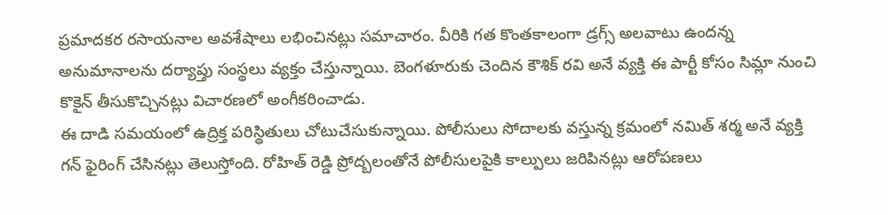ప్రమాదకర రసాయనాల అవశేషాలు లభించినట్లు సమాచారం. వీరికి గత కొంతకాలంగా డ్రగ్స్ అలవాటు ఉందన్న అనుమానాలను దర్యాప్తు సంస్థలు వ్యక్తం చేస్తున్నాయి. బెంగళూరుకు చెందిన కౌశిక్ రవి అనే వ్యక్తి ఈ పార్టీ కోసం సిమ్లా నుంచి కొకైన్ తీసుకొచ్చినట్లు విచారణలో అంగీకరించాడు.
ఈ దాడి సమయంలో ఉద్రిక్త పరిస్థితులు చోటుచేసుకున్నాయి. పోలీసులు సోదాలకు వస్తున్న క్రమంలో నమిత్ శర్మ అనే వ్యక్తి గన్ ఫైరింగ్ చేసినట్లు తెలుస్తోంది. రోహిత్ రెడ్డి ప్రోద్బలంతోనే పోలీసులపైకి కాల్పులు జరిపినట్లు ఆరోపణలు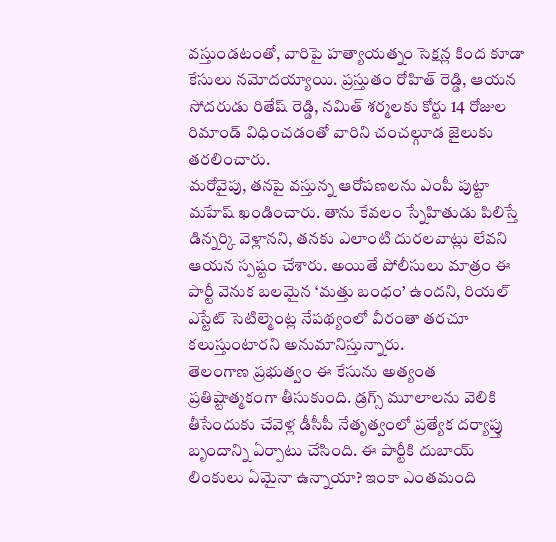వస్తుండటంతో, వారిపై హత్యాయత్నం సెక్షన్ల కింద కూడా కేసులు నమోదయ్యాయి. ప్రస్తుతం రోహిత్ రెడ్డి, ఆయన సోదరుడు రితేష్ రెడ్డి, నమిత్ శర్మలకు కోర్టు 14 రోజుల రిమాండ్ విధించడంతో వారిని చంచల్గూడ జైలుకు తరలించారు.
మరోవైపు, తనపై వస్తున్న ఆరోపణలను ఎంపీ పుట్టా మహేష్ ఖండించారు. తాను కేవలం స్నేహితుడు పిలిస్తే డిన్నర్కి వెళ్లానని, తనకు ఎలాంటి దురలవాట్లు లేవని ఆయన స్పష్టం చేశారు. అయితే పోలీసులు మాత్రం ఈ పార్టీ వెనుక బలమైన ‘మత్తు బంధం’ ఉందని, రియల్ ఎస్టేట్ సెటిల్మెంట్ల నేపథ్యంలో వీరంతా తరచూ కలుస్తుంటారని అనుమానిస్తున్నారు.
తెలంగాణ ప్రభుత్వం ఈ కేసును అత్యంత ప్రతిష్టాత్మకంగా తీసుకుంది. డ్రగ్స్ మూలాలను వెలికి తీసేందుకు చేవెళ్ల డీసీపీ నేతృత్వంలో ప్రత్యేక దర్యాప్తు బృందాన్ని ఏర్పాటు చేసింది. ఈ పార్టీకి దుబాయ్ లింకులు ఏమైనా ఉన్నాయా? ఇంకా ఎంతమంది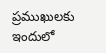ప్రముఖులకు ఇందులో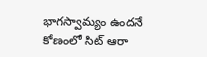భాగస్వామ్యం ఉందనే కోణంలో సిట్ ఆరా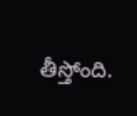తీస్తోంది.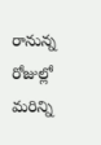రానున్న రోజుల్లో మరిన్ని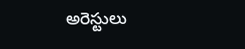అరెస్టులు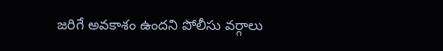జరిగే అవకాశం ఉందని పోలీసు వర్గాలు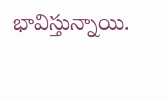భావిస్తున్నాయి.